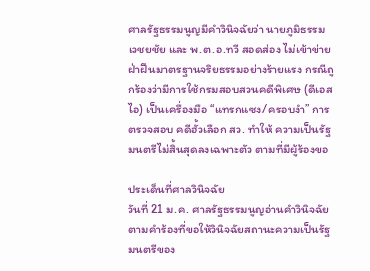ศาลรัฐธรรมนูญมีคำวินิจฉัยว่า นายภูมิธรรม เวชยชัย และ พ.ต.อ.ทวี สอดส่อง ไม่เข้าข่ายฝ่าฝืนมาตรฐานจริยธรรมอย่างร้ายแรง กรณีถูกร้องว่ามีการใช้กรมสอบสวนคดีพิเศษ (ดีเอสไอ) เป็นเครื่องมือ “แทรกแซง/ครอบงำ” การตรวจสอบ คดีฮั้วเลือก สว. ทำให้ ความเป็นรัฐมนตรีไม่สิ้นสุดลงเฉพาะตัว ตามที่มีผู้ร้องขอ

ประเด็นที่ศาลวินิจฉัย
วันที่ 21 ม.ค. ศาลรัฐธรรมนูญอ่านคำวินิจฉัยตามคำร้องที่ขอให้วินิจฉัยสถานะความเป็นรัฐมนตรีของ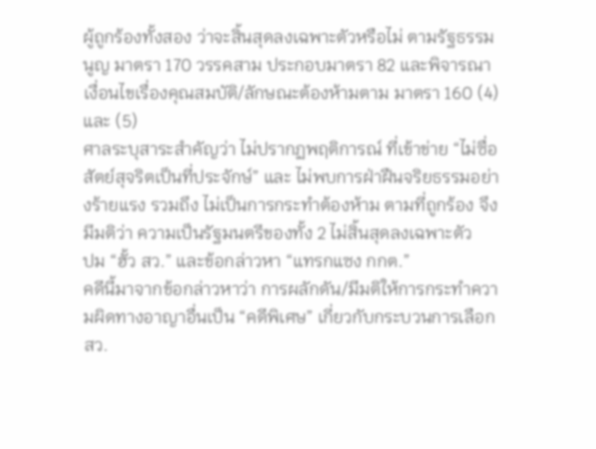ผู้ถูกร้องทั้งสอง ว่าจะสิ้นสุดลงเฉพาะตัวหรือไม่ ตามรัฐธรรมนูญ มาตรา 170 วรรคสาม ประกอบมาตรา 82 และพิจารณาเงื่อนไขเรื่องคุณสมบัติ/ลักษณะต้องห้ามตาม มาตรา 160 (4) และ (5)
ศาลระบุสาระสำคัญว่า ไม่ปรากฏพฤติการณ์ ที่เข้าข่าย “ไม่ซื่อสัตย์สุจริตเป็นที่ประจักษ์” และ ไม่พบการฝ่าฝืนจริยธรรมอย่างร้ายแรง รวมถึง ไม่เป็นการกระทำต้องห้าม ตามที่ถูกร้อง จึงมีมติว่า ความเป็นรัฐมนตรีของทั้ง 2 ไม่สิ้นสุดลงเฉพาะตัว
ปม “ฮั้ว สว.” และข้อกล่าวหา “แทรกแซง กกต.”
คดีนี้มาจากข้อกล่าวหาว่า การผลักดัน/มีมติให้การกระทำความผิดทางอาญาอื่นเป็น “คดีพิเศษ” เกี่ยวกับกระบวนการเลือก สว.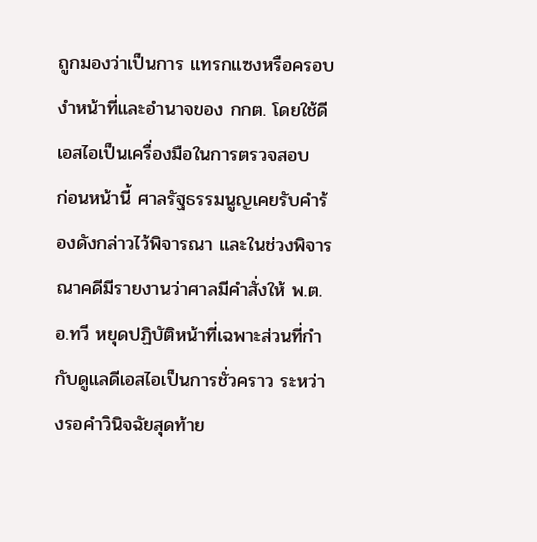ถูกมองว่าเป็นการ แทรกแซงหรือครอบงำหน้าที่และอำนาจของ กกต. โดยใช้ดีเอสไอเป็นเครื่องมือในการตรวจสอบ
ก่อนหน้านี้ ศาลรัฐธรรมนูญเคยรับคำร้องดังกล่าวไว้พิจารณา และในช่วงพิจารณาคดีมีรายงานว่าศาลมีคำสั่งให้ พ.ต.อ.ทวี หยุดปฏิบัติหน้าที่เฉพาะส่วนที่กำกับดูแลดีเอสไอเป็นการชั่วคราว ระหว่างรอคำวินิจฉัยสุดท้าย